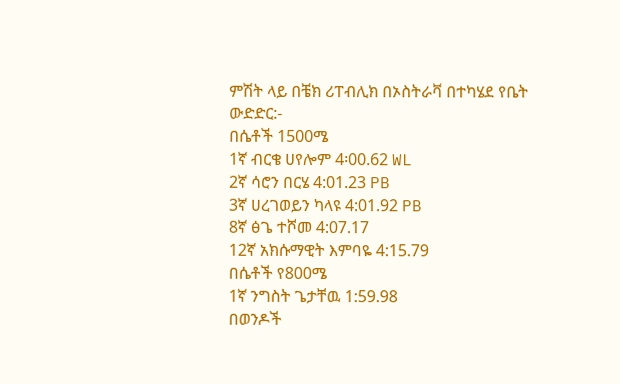ምሽት ላይ በቼክ ሪፐብሊክ በኦስትራቫ በተካሄደ የቤት ውድድር:-
በሴቶች 1500ሜ
1ኛ ብርቄ ሀየሎም 4፡00.62 WL
2ኛ ሳሮን በርሄ 4:01.23 PB
3ኛ ሀረገወይን ካላዩ 4:01.92 PB
8ኛ ፅጌ ተሾመ 4:07.17
12ኛ አክሱማዊት እምባዬ 4:15.79
በሴቶች የ800ሜ
1ኛ ንግስት ጌታቸዉ 1:59.98
በወንዶች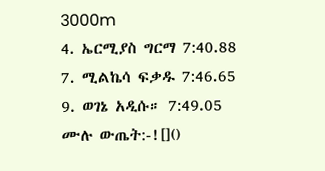3000m
4. ኤርሚያስ ግርማ 7:40.88
7. ሚልኬሳ ፍቃዱ 7:46.65
9. ወገኔ አዲሱ። 7:49.05
ሙሉ ውጤት:-![]()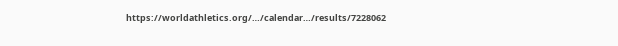https://worldathletics.org/…/calendar…/results/7228062